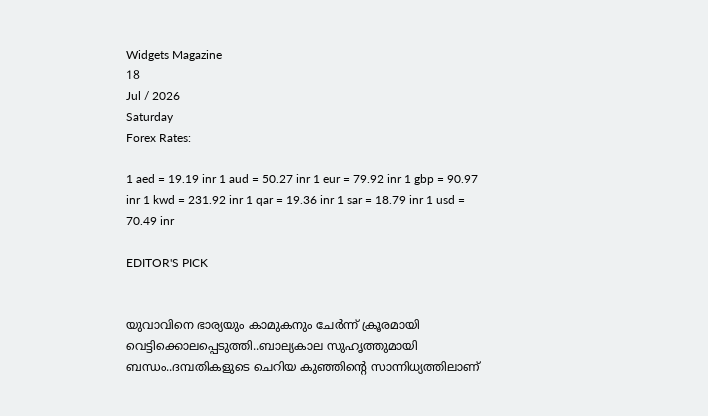Widgets Magazine
18
Jul / 2026
Saturday
Forex Rates:

1 aed = 19.19 inr 1 aud = 50.27 inr 1 eur = 79.92 inr 1 gbp = 90.97 inr 1 kwd = 231.92 inr 1 qar = 19.36 inr 1 sar = 18.79 inr 1 usd = 70.49 inr

EDITOR'S PICK


യുവാവിനെ ഭാര്യയും കാമുകനും ചേര്‍ന്ന് ക്രൂരമായി വെട്ടിക്കൊലപ്പെടുത്തി..ബാല്യകാല സുഹൃത്തുമായി ബന്ധം..ദമ്പതികളുടെ ചെറിയ കുഞ്ഞിന്റെ സാന്നിധ്യത്തിലാണ്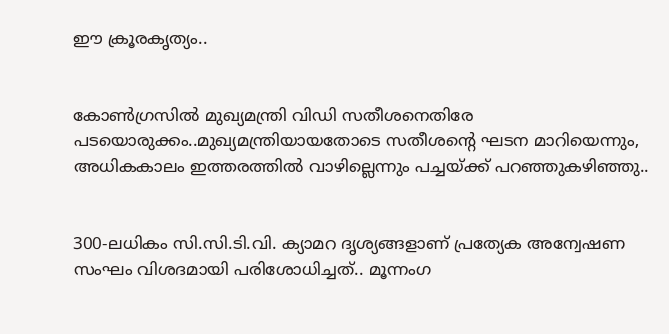ഈ ക്രൂരകൃത്യം..


കോണ്‍ഗ്രസില്‍ മുഖ്യമന്ത്രി വിഡി സതീശനെതിരേ പടയൊരുക്കം..മുഖ്യമന്ത്രിയായതോടെ സതീശന്റെ ഘടന മാറിയെന്നും, അധികകാലം ഇത്തരത്തില്‍ വാഴില്ലെന്നും പച്ചയ്ക്ക് പറഞ്ഞുകഴിഞ്ഞു..


300-ലധികം സി.സി.ടി.വി. ക്യാമറ ദൃശ്യങ്ങളാണ് പ്രത്യേക അന്വേഷണ സംഘം വിശദമായി പരിശോധിച്ചത്.. മൂന്നംഗ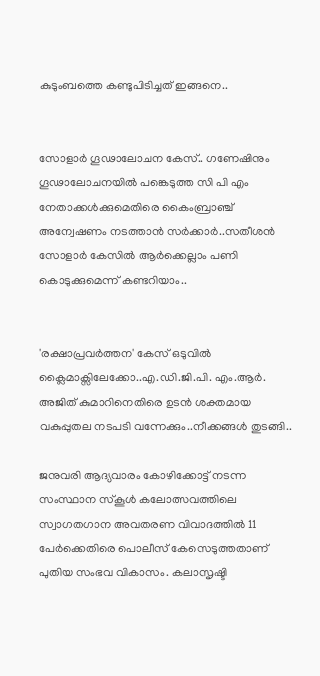കുടുംബത്തെ കണ്ടുപിടിച്ചത് ഇങ്ങനെ..


സോളാർ ഗൂഢാലോചന കേസ്.. ഗണേഷിനും ഗൂഢാലോചനയിൽ പങ്കെടുത്ത സി പി എം നേതാക്കൾക്കുമെതിരെ കൈംബ്രാഞ്ച് അന്വേഷണം നടത്താൻ സർക്കാർ..സതീശൻ സോളാർ കേസിൽ ആർക്കെല്ലാം പണി കൊടുക്കുമെന്ന് കണ്ടറിയാം..


'രക്ഷാപ്രവര്‍ത്തന' കേസ് ഒടുവിൽ ക്ലൈമാക്സിലേക്കോ..എ.ഡി.ജി.പി. എം.ആര്‍. അജിത് കുമാറിനെതിരെ ഉടന്‍ ശക്തമായ വകുപ്പുതല നടപടി വന്നേക്കും..നീക്കങ്ങൾ തുടങ്ങി..

ജനുവരി ആദ്യവാരം കോഴിക്കോട്ട് നടന്ന സംസ്ഥാന സ്‌കൂള്‍ കലോത്സവത്തിലെ സ്വാഗതഗാന അവതരണ വിവാദത്തില്‍ 11 പേര്‍ക്കെതിരെ പൊലീസ് കേസെടുത്തതാണ് പുതിയ സംഭവ വികാസം. കലാസൃഷ്ടി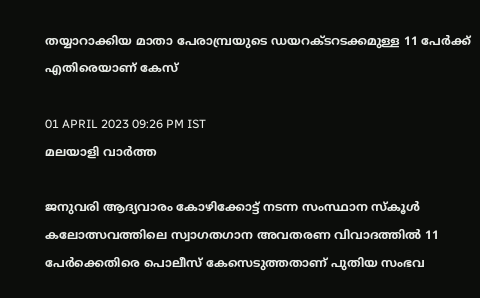തയ്യാറാക്കിയ മാതാ പേരാമ്പ്രയുടെ ഡയറക്ടറടക്കമുള്ള 11 പേര്‍ക്ക് എതിരെയാണ് കേസ്

01 APRIL 2023 09:26 PM IST
മലയാളി വാര്‍ത്ത

ജനുവരി ആദ്യവാരം കോഴിക്കോട്ട് നടന്ന സംസ്ഥാന സ്‌കൂള്‍ കലോത്സവത്തിലെ സ്വാഗതഗാന അവതരണ വിവാദത്തില്‍ 11 പേര്‍ക്കെതിരെ പൊലീസ് കേസെടുത്തതാണ് പുതിയ സംഭവ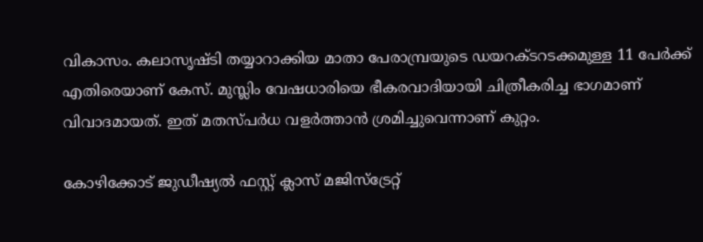വികാസം. കലാസൃഷ്ടി തയ്യാറാക്കിയ മാതാ പേരാമ്പ്രയുടെ ഡയറക്ടറടക്കമുള്ള 11 പേര്‍ക്ക് എതിരെയാണ് കേസ്. മുസ്ലിം വേഷധാരിയെ ഭീകരവാദിയായി ചിത്രീകരിച്ച ഭാഗമാണ് വിവാദമായത്. ഇത് മതസ്പര്‍ധ വളര്‍ത്താന്‍ ശ്രമിച്ചുവെന്നാണ് കുറ്റം.

കോഴിക്കോട് ജുഡീഷ്യല്‍ ഫസ്റ്റ് ക്ലാസ് മജിസ്‌ട്രേറ്റ്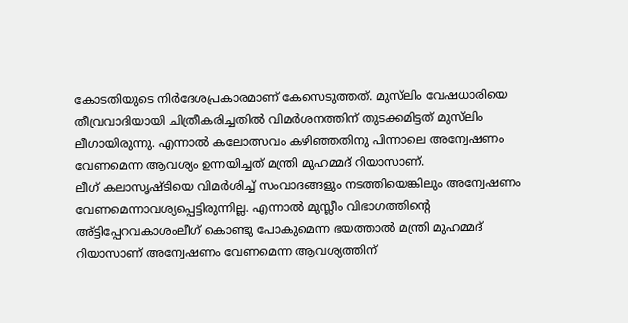കോടതിയുടെ നിര്‍ദേശപ്രകാരമാണ് കേസെടുത്തത്. മുസ്‌ലിം വേഷധാരിയെ തീവ്രവാദിയായി ചിത്രീകരിച്ചതില്‍ വിമര്‍ശനത്തിന് തുടക്കമിട്ടത് മുസ്‌ലിം ലീഗായിരുന്നു. എന്നാല്‍ കലോത്സവം കഴിഞ്ഞതിനു പിന്നാലെ അന്വേഷണം വേണമെന്ന ആവശ്യം ഉന്നയിച്ചത് മന്ത്രി മുഹമ്മദ് റിയാസാണ്.
ലീഗ് കലാസൃഷ്ടിയെ വിമര്‍ശിച്ച് സംവാദങ്ങളും നടത്തിയെങ്കിലും അന്വേഷണം വേണമെന്നാവശ്യപ്പെട്ടിരുന്നില്ല. എന്നാല്‍ മുസ്ലീം വിഭാഗത്തിന്റെ അ്ട്ടിപ്പേറവകാശംലീഗ് കൊണ്ടു പോകുമെന്ന ഭയത്താല്‍ മന്ത്രി മുഹമ്മദ് റിയാസാണ് അന്വേഷണം വേണമെന്ന ആവശ്യത്തിന്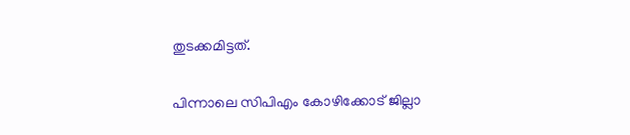തുടക്കമിട്ടത്.

പിന്നാലെ സിപിഎം കോഴിക്കോട് ജില്ലാ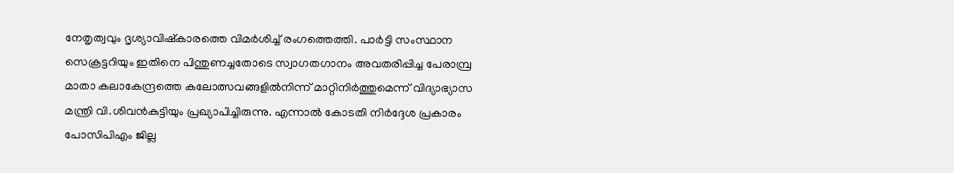നേതൃത്വവും ദൃശ്യാവിഷ്‌കാരത്തെ വിമര്‍ശിച്ച് രംഗത്തെത്തി. പാര്‍ട്ടി സംസ്ഥാന സെക്രട്ടറിയും ഇതിനെ പിന്തുണച്ചതോടെ സ്വാഗതഗാനം അവതരിപ്പിച്ച പേരാമ്പ്ര മാതാ കലാകേന്ദ്രത്തെ കലോത്സവങ്ങളില്‍നിന്ന് മാറ്റിനിര്‍ത്തുമെന്ന് വിദ്യാഭ്യാസ മന്ത്രി വി.ശിവന്‍കുട്ടിയും പ്രഖ്യാപിച്ചിരുന്നു. എന്നാല്‍ കോടതി നിര്‍ദ്ദേശ പ്രകാരം പോസിപിഎം ജില്ല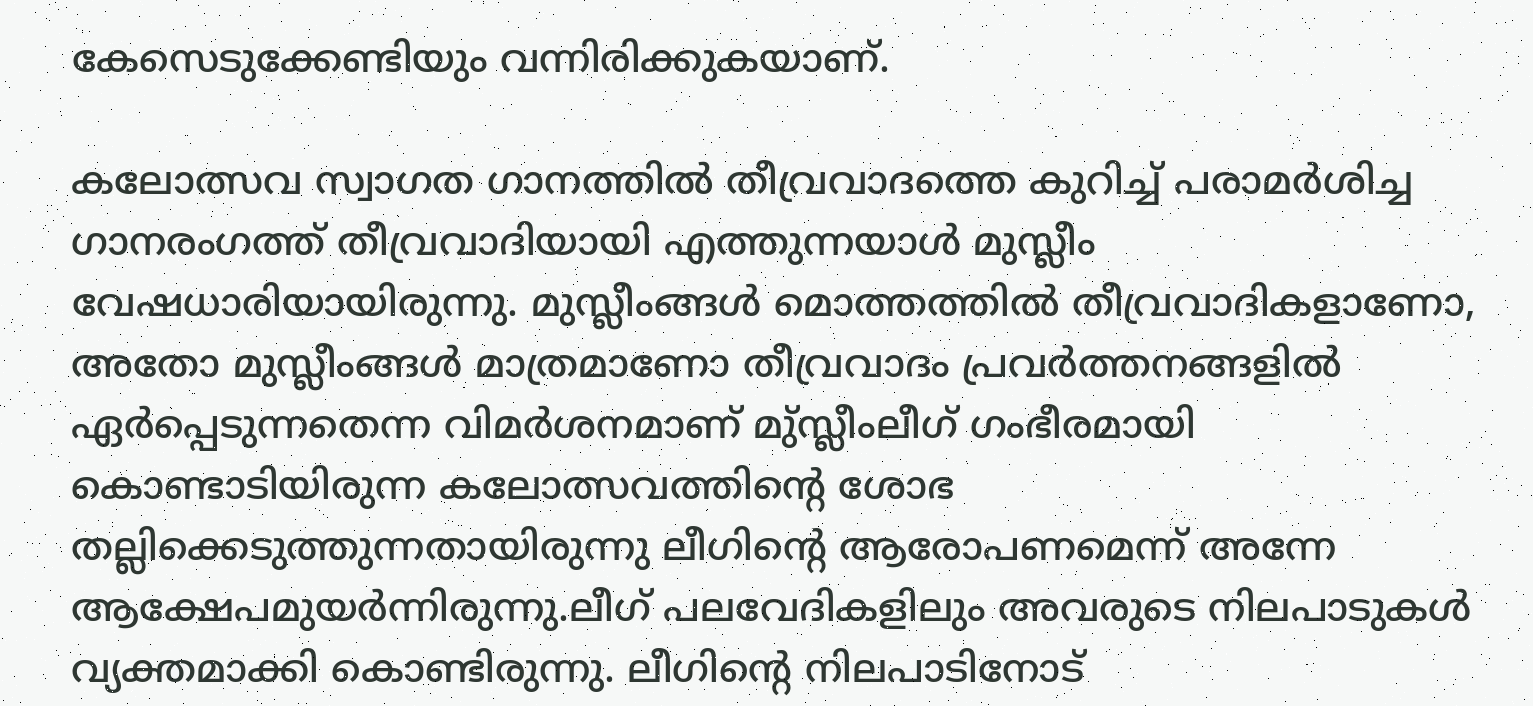കേസെടുക്കേണ്ടിയും വന്നിരിക്കുകയാണ്.

കലോത്സവ സ്വാഗത ഗാനത്തില്‍ തീവ്രവാദത്തെ കുറിച്ച് പരാമര്‍ശിച്ച ഗാനരംഗത്ത് തീവ്രവാദിയായി എത്തുന്നയാള്‍ മുസ്ലീം വേഷധാരിയായിരുന്നു. മുസ്ലീംങ്ങള്‍ മൊത്തത്തില്‍ തീവ്രവാദികളാണോ, അതോ മുസ്ലീംങ്ങള്‍ മാത്രമാണോ തീവ്രവാദം പ്രവര്‍ത്തനങ്ങളില്‍ ഏര്‍പ്പെടുന്നതെന്ന വിമര്‍ശനമാണ് മു്സ്ലീംലീഗ് ഗംഭീരമായി കൊണ്ടാടിയിരുന്ന കലോത്സവത്തിന്റെ ശോഭ തല്ലിക്കെടുത്തുന്നതായിരുന്നു ലീഗിന്റെ ആരോപണമെന്ന് അന്നേ ആക്ഷേപമുയര്‍ന്നിരുന്നു.ലീഗ് പലവേദികളിലും അവരുടെ നിലപാടുകള്‍ വ്യക്തമാക്കി കൊണ്ടിരുന്നു. ലീഗിന്റെ നിലപാടിനോട്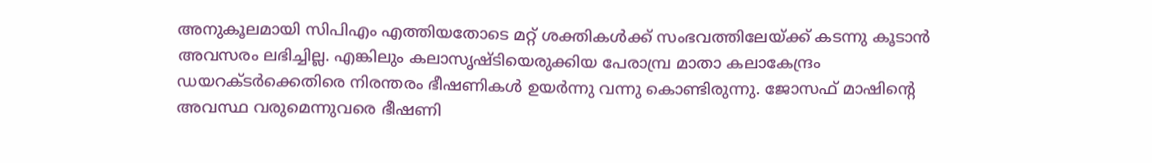അനുകൂലമായി സിപിഎം എത്തിയതോടെ മറ്റ് ശക്തികള്‍ക്ക് സംഭവത്തിലേയ്ക്ക് കടന്നു കൂടാന്‍ അവസരം ലഭിച്ചില്ല. എങ്കിലും കലാസൃഷ്ടിയെരുക്കിയ പേരാമ്പ്ര മാതാ കലാകേന്ദ്രം ഡയറക്ടര്‍ക്കെതിരെ നിരന്തരം ഭീഷണികള്‍ ഉയര്‍ന്നു വന്നു കൊണ്ടിരുന്നു. ജോസഫ് മാഷിന്റെ അവസ്ഥ വരുമെന്നുവരെ ഭീഷണി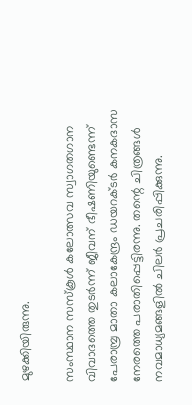മുഴക്കിയിരുന്നു.

സംസ്ഥാന സസ്‌കൂള്‍ കലോത്സവ സ്വാഗതഗാന വിവാദത്തെ തുടര്‍ന്ന് ജീവന് ഭീഷണിയുണ്ടെന്ന് പേരാമ്പ്ര മാതാ കലാകേന്ദ്രം ഡയറക്ടര്‍ കനകദാസ നേരത്തെ പരാതിപ്പെട്ടിരന്നു. തന്റെ ചിത്രങ്ങള്‍ നവമാധ്യമങ്ങളില്‍ ചിലര്‍ പ്രചരിപ്പിക്കുന്നു.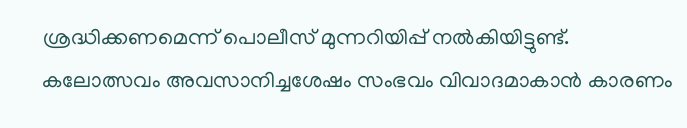ശ്രദ്ധിക്കണമെന്ന് പൊലീസ് മുന്നറിയിപ്പ് നല്‍കിയിട്ടുണ്ട്.  കലോത്സവം അവസാനിച്ചശേഷം സംഭവം വിവാദമാകാന്‍ കാരണം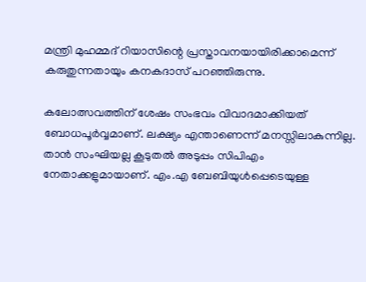മന്ത്രി മുഹമ്മദ് റിയാസിന്റെ പ്രസ്താവനയായിരിക്കാമെന്ന് കരുതുന്നതായും കനകദാസ് പറഞ്ഞിരുന്നു.

കലോത്സവത്തിന് ശേഷം സംഭവം വിവാദമാക്കിയത് ബോധപൂര്‍വ്വമാണ്. ലക്ഷ്യം എന്താണെന്ന് മനസ്സിലാകുന്നില്ല. താന്‍ സംഘിയല്ല കൂടുതല്‍ അടുപ്പം സിപിഎം നേതാക്കളുമായാണ്. എം.എ ബേബിയുള്‍പ്പെടെയുള്ള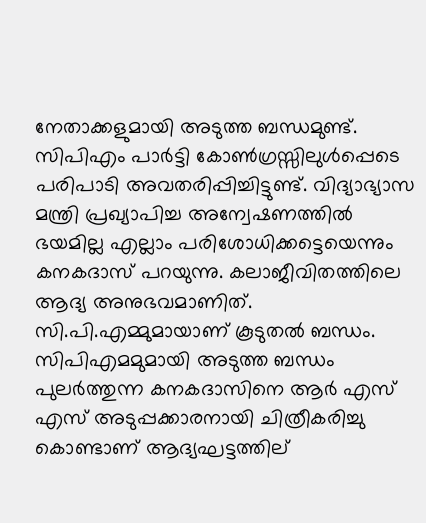നേതാക്കളുമായി അടുത്ത ബന്ധമുണ്ട്. സിപിഎം പാര്‍ട്ടി കോണ്‍ഗ്രസ്സിലുള്‍പ്പെടെ പരിപാടി അവതരിപ്പിച്ചിട്ടുണ്ട്. വിദ്യാഭ്യാസ മന്ത്രി പ്രഖ്യാപിച്ച അന്വേഷണത്തില്‍ ഭയമില്ല എല്ലാം പരിശോധിക്കട്ടെയെന്നും കനകദാസ് പറയുന്നു. കലാജീവിതത്തിലെ ആദ്യ അനുഭവമാണിത്. സി.പി.എമ്മുമായാണ് കൂടുതല്‍ ബന്ധം. സിപിഎമമുമായി അടുത്ത ബന്ധം പുലര്‍ത്തുന്ന കനകദാസിനെ ആര്‍ എസ് എസ് അടുപ്പക്കാരനായി ചിത്രീകരിച്ചു കൊണ്ടാണ് ആദ്യഘട്ടത്തില്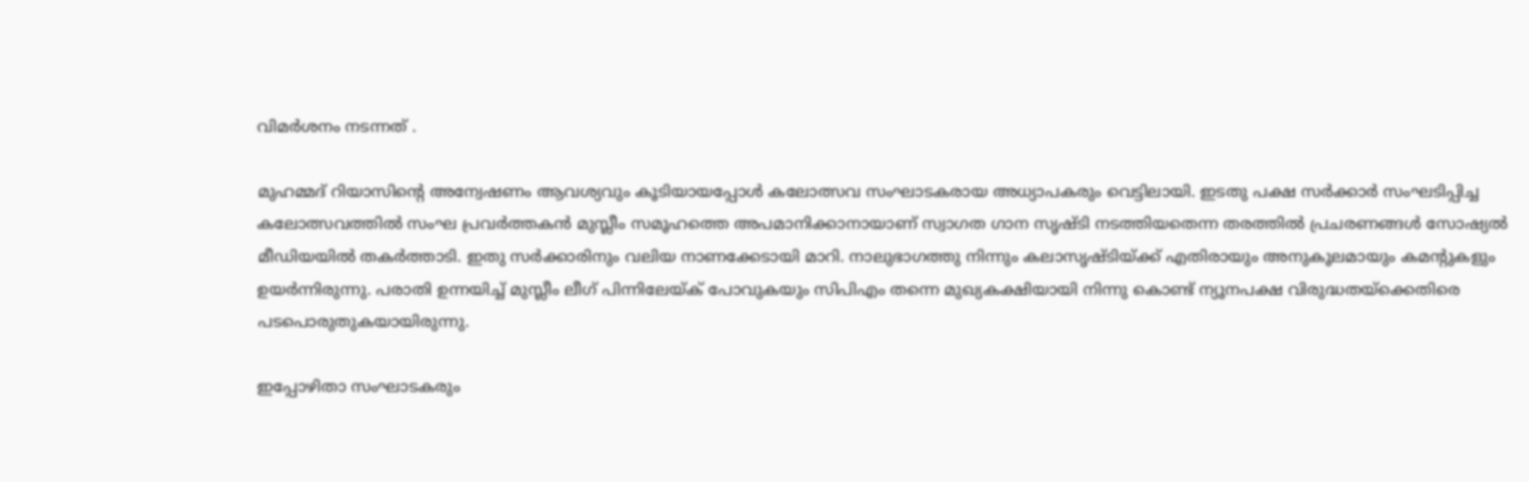വിമര്‍ശനം നടന്നത് .

മുഹമ്മദ് റിയാസിന്റെ അന്വേഷണം ആവശ്യവും കൂടിയായപ്പോള്‍ കലോത്സവ സംഘാടകരായ അധ്യാപകരും വെട്ടിലായി. ഇടതു പക്ഷ സര്‍ക്കാര്‍ സംഘടിപ്പിച്ച കലോത്സവത്തില്‍ സംഘ പ്രവര്‍ത്തകന്‍ മുസ്ലീം സമൂഹത്തെ അപമാനിക്കാനായാണ് സ്വാഗത ഗാന സൃഷ്ടി നടത്തിയതെന്ന തരത്തില്‍ പ്രചരണങ്ങള്‍ സോഷ്യല്‍ മീഡിയയില്‍ തകര്‍ത്താടി. ഇതു സര്‍ക്കാരിനും വലിയ നാണക്കേടായി മാറി. നാലുഭാഗത്തു നിന്നും കലാസൃഷ്ടിയ്ക്ക് എതിരായും അനുകൂലമായും കമന്റുകളും ഉയര്‍ന്നിരുന്നു. പരാതി ഉന്നയിച്ച് മുസ്ലീം ലീഗ് പിന്നിലേയ്ക് പോവുകയും സിപിഎം തന്നെ മുഖ്യകക്ഷിയായി നിന്നു കൊണ്ട് ന്യൂനപക്ഷ വിരുദ്ധതയ്‌ക്കെതിരെ പടപൊരുതുകയായിരുന്നു.

ഇപ്പോഴിതാ സംഘാടകരും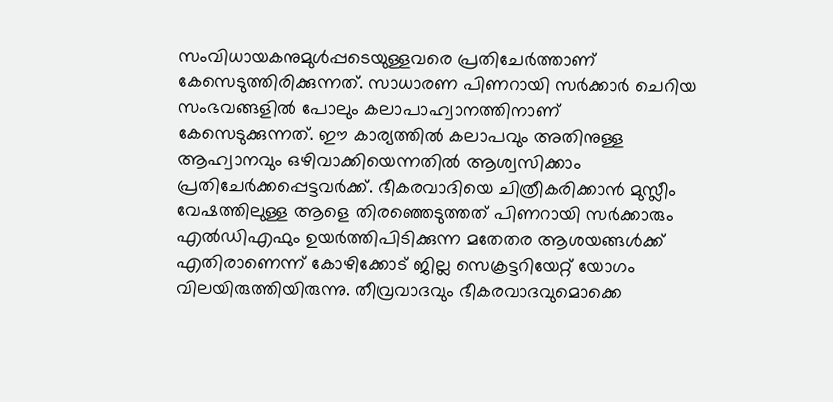സംവിധായകനുമുള്‍പ്പടെയുള്ളവരെ പ്രതിചേര്‍ത്താണ് കേസെടുത്തിരിക്കുന്നത്. സാധാരണ പിണറായി സര്‍ക്കാര്‍ ചെറിയ സംഭവങ്ങളില്‍ പോലും കലാപാഹ്വാനത്തിനാണ് കേസെടുക്കുന്നത്. ഈ കാര്യത്തില്‍ കലാപവും അതിനുള്ള ആഹ്വാനവും ഒഴിവാക്കിയെന്നതില്‍ ആശ്വസിക്കാം പ്രതിചേര്‍ക്കപ്പെട്ടവര്‍ക്ക്. ഭീകരവാദിയെ ചിത്രീകരിക്കാന്‍ മുസ്ലീം വേഷത്തിലുള്ള ആളെ തിരഞ്ഞെടുത്തത് പിണറായി സര്‍ക്കാരും എല്‍ഡിഎഫും ഉയര്‍ത്തിപിടിക്കുന്ന മതേതര ആശയങ്ങള്‍ക്ക്  എതിരാണെന്ന് കോഴിക്കോട് ജില്ല സെക്രട്ടറിയേറ്റ് യോഗം വിലയിരുത്തിയിരുന്നു. തീവ്രവാദവും ഭീകരവാദവുമൊക്കെ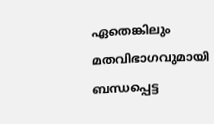ഏതെങ്കിലും മതവിഭാഗവുമായി ബന്ധപ്പെട്ട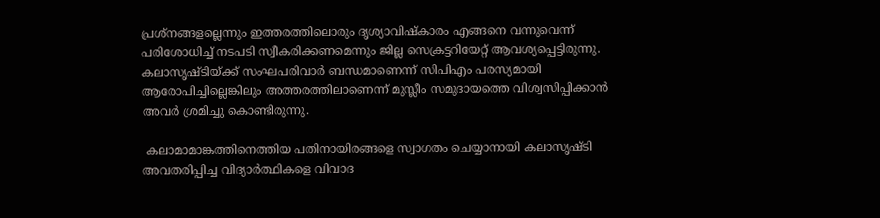പ്രശ്‌നങ്ങളല്ലെന്നും ഇത്തരത്തിലൊരും ദൃശ്യാവിഷ്‌കാരം എങ്ങനെ വന്നുവെന്ന് പരിശോധിച്ച് നടപടി സ്വീകരിക്കണമെന്നും ജില്ല സെക്രട്ടറിയേറ്റ് ആവശ്യപ്പെട്ടിരുന്നു. കലാസൃഷ്ടിയ്ക്ക് സംഘപരിവാര്‍ ബന്ധമാണെന്ന് സിപിഎം പരസ്യമായി ആരോപിച്ചില്ലെങ്കിലും അത്തരത്തിലാണെന്ന് മുസ്ലീം സമുദായത്തെ വിശ്വസിപ്പിക്കാന്‍ അവര്‍ ശ്രമിച്ചു കൊണ്ടിരുന്നു.

 കലാമാമാങ്കത്തിനെത്തിയ പതിനായിരങ്ങളെ സ്വാഗതം ചെയ്യാനായി കലാസൃഷ്ടി അവതരിപ്പിച്ച വിദ്യാര്‍ത്ഥികളെ വിവാദ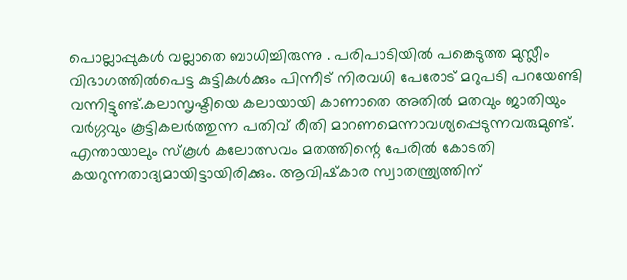പൊല്ലാപ്പുകള്‍ വല്ലാതെ ബാധിച്ചിരുന്നു . പരിപാടിയില്‍ പങ്കെടുത്ത മുസ്ലീം വിഭാഗത്തില്‍പെട്ട കുട്ടികള്‍ക്കും പിന്നീട് നിരവധി പേരോട് മറുപടി പറയേണ്ടി വന്നിട്ടുണ്ട്.കലാസൃഷ്ടിയെ കലായായി കാണാതെ അതില്‍ മതവും ജാതിയും വര്‍ഗ്ഗവും കൂട്ടികലര്‍ത്തുന്ന പതിവ് രീതി മാറണമെന്നാവശ്യപ്പെടുന്നവരുമുണ്ട്. എന്തായാലും സ്‌കൂള്‍ കലോത്സവം മതത്തിന്റെ പേരില്‍ കോടതി കയറുന്നതാദ്യമായിട്ടായിരിക്കും. ആവിഷ്‌കാര സ്വാതന്ത്ര്യത്തിന്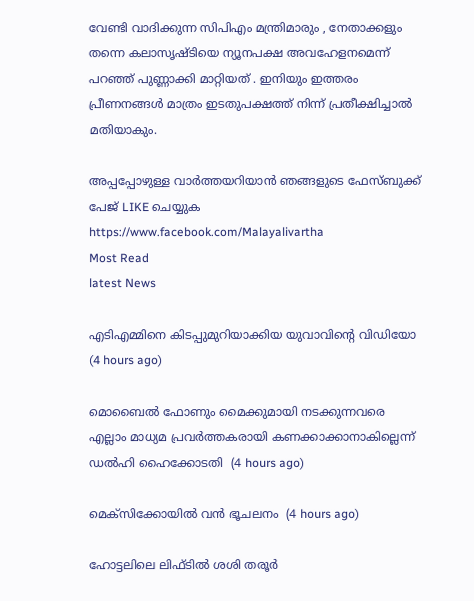വേണ്ടി വാദിക്കുന്ന സിപിഎം മന്ത്രിമാരും , നേതാക്കളും തന്നെ കലാസൃഷ്ടിയെ ന്യൂനപക്ഷ അവഹേളനമെന്ന് പറഞ്ഞ് പുണ്ണാക്കി മാറ്റിയത് . ഇനിയും ഇത്തരം പ്രീണനങ്ങള്‍ മാത്രം ഇടതുപക്ഷത്ത് നിന്ന് പ്രതീക്ഷിച്ചാല്‍ മതിയാകും.

അപ്പപ്പോഴുള്ള വാര്‍ത്തയറിയാന്‍ ഞങ്ങളുടെ ഫേസ്‌ബുക്ക്‌ പേജ് LIKE ചെയ്യുക
https://www.facebook.com/Malayalivartha
Most Read
latest News

എടിഎമ്മിനെ കിടപ്പുമുറിയാക്കിയ യുവാവിന്റെ വിഡിയോ  (4 hours ago)

മൊബൈല്‍ ഫോണും മൈക്കുമായി നടക്കുന്നവരെ എല്ലാം മാധ്യമ പ്രവര്‍ത്തകരായി കണക്കാക്കാനാകില്ലെന്ന് ഡല്‍ഹി ഹൈക്കോടതി  (4 hours ago)

മെക്‌സിക്കോയില്‍ വന്‍ ഭൂചലനം  (4 hours ago)

ഹോട്ടലിലെ ലിഫ്ടില്‍ ശശി തരൂര്‍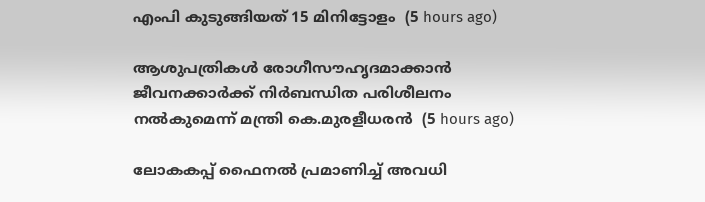എംപി കുടുങ്ങിയത് 15 മിനിട്ടോളം  (5 hours ago)

ആശുപത്രികള്‍ രോഗീസൗഹൃദമാക്കാന്‍ ജീവനക്കാര്‍ക്ക് നിര്‍ബന്ധിത പരിശീലനം നല്‍കുമെന്ന് മന്ത്രി കെ.മുരളീധരന്‍  (5 hours ago)

ലോകകപ്പ് ഫൈനല്‍ പ്രമാണിച്ച് അവധി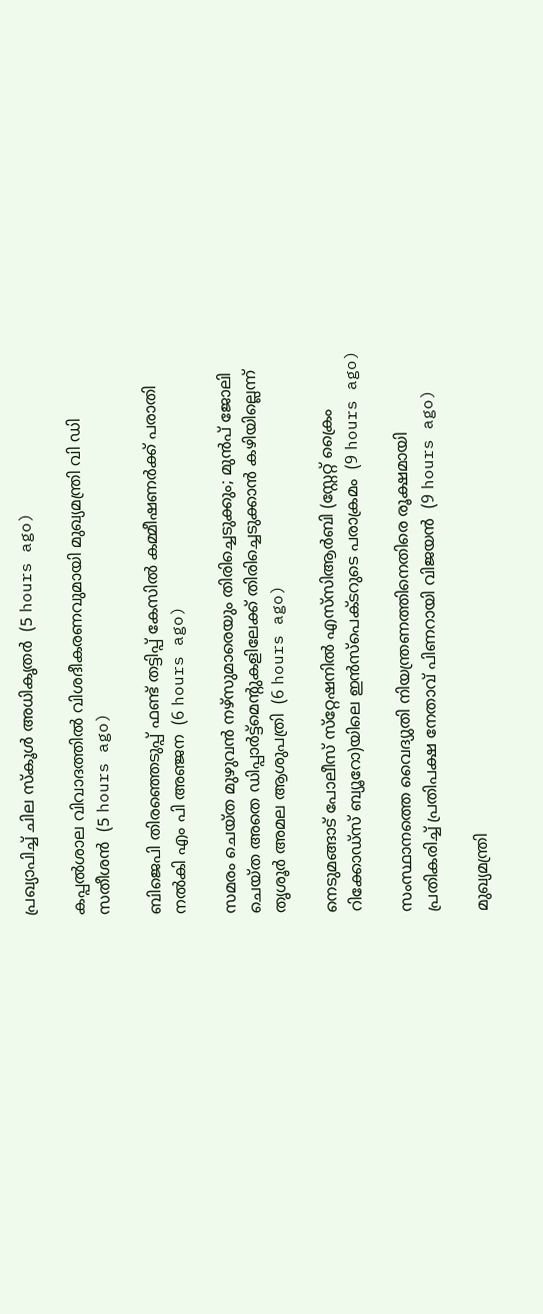പ്രഖ്യാപിച്ച് ചില സ്‌കൂള്‍ അധികൃതര്‍  (5 hours ago)

കപ്പല്‍ശാല വിവാദത്തില്‍ വിശദീകരണവുമായി മുഖ്യമന്ത്രി വി ഡി സതീശന്‍  (5 hours ago)

ബിജെപി തിരഞ്ഞെടുപ്പ് ഫണ്ട് തട്ടിപ്പ് കേസില്‍ കമ്മീഷണര്‍ക്ക് പരാതി നല്‍കി എം പി അഞ്ജന  (6 hours ago)

സമരം ചെയ്ത മുഴുവന്‍ നഴ്‌സുമാരെയും തിരിച്ചെടുക്കും; മുന്‍പ് ജോലി ചെയ്ത അതെ ഡിപ്പാര്‍ട്ട്‌മെന്റുകളിലേക്ക് തിരിച്ചെടുക്കാന്‍ കഴിയില്ലെന്ന് തൃശൂര്‍ അമല ആശുപത്രി  (6 hours ago)

നെടുമങ്ങാട് പോലീസ് സ്‌റ്റേഷനിൽ എസ്‌സിആർബി (സ്റ്റേറ്റ് ക്രൈം റിക്കോഡ്‌സ് ബ്യൂറോ)യിലെ ഇൻസ്‌പെക്ടറുടെ പരാക്രമം  (9 hours ago)

സംസ്ഥാനത്തെ വൈദ്യുതി നിയന്ത്രണത്തിനെതിരെ രൂക്ഷമായി പ്രതികരിച്ച് പ്രതിപക്ഷ നേതാവ് പിണറായി വിജയന്‍  (9 hours ago)

മുഖ്യമന്ത്രി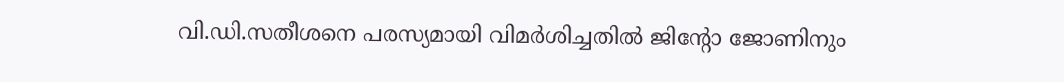വി.ഡി.സതീശനെ പരസ്യമായി വിമര്‍ശിച്ചതില്‍ ജിന്‍റോ ജോണിനും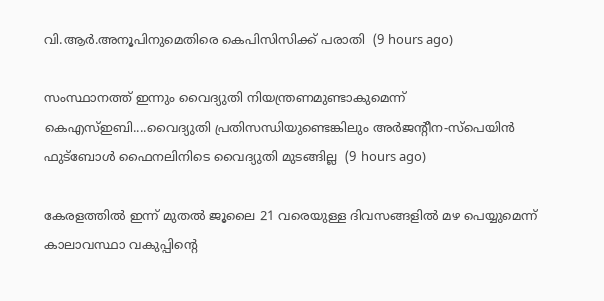വി.ആര്‍.അനൂപിനുമെതിരെ കെപിസിസിക്ക് പരാതി  (9 hours ago)

സംസ്ഥാനത്ത് ഇന്നും വൈദ്യുതി നിയന്ത്രണമുണ്ടാകുമെന്ന് കെഎസ്ഇബി....വൈദ്യുതി പ്രതിസന്ധിയുണ്ടെങ്കിലും അർജന്‍റീന-സ്‌പെയിൻ ഫുട്ബോൾ ഫൈനലിനിടെ വൈദ്യുതി മുടങ്ങില്ല  (9 hours ago)

കേരളത്തിൽ ഇന്ന് മുതൽ ജൂലൈ 21 വരെയുള്ള ദിവസങ്ങളിൽ മഴ പെയ്യുമെന്ന് കാലാവസ്ഥാ വകുപ്പിന്‍റെ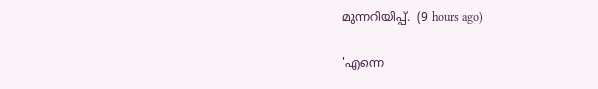മുന്നറിയിപ്പ്.  (9 hours ago)

'എന്നെ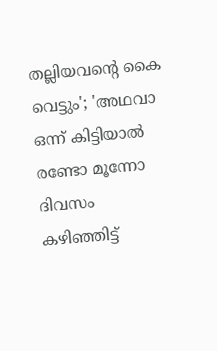തല്ലിയവന്റെ കൈ വെട്ടും'; 'അഥവാ ഒന്ന് കിട്ടിയാല്‍ രണ്ടോ മൂന്നോ ദിവസം കഴിഞ്ഞിട്ട്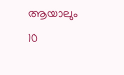ആയാലും 10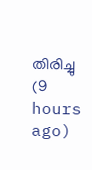തിരിച്ചു  (9 hours ago)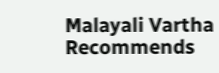Malayali Vartha Recommends